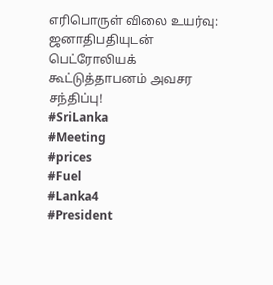எரிபொருள் விலை உயர்வு: ஜனாதிபதியுடன் பெட்ரோலியக் கூட்டுத்தாபனம் அவசர சந்திப்பு!
#SriLanka
#Meeting
#prices
#Fuel
#Lanka4
#President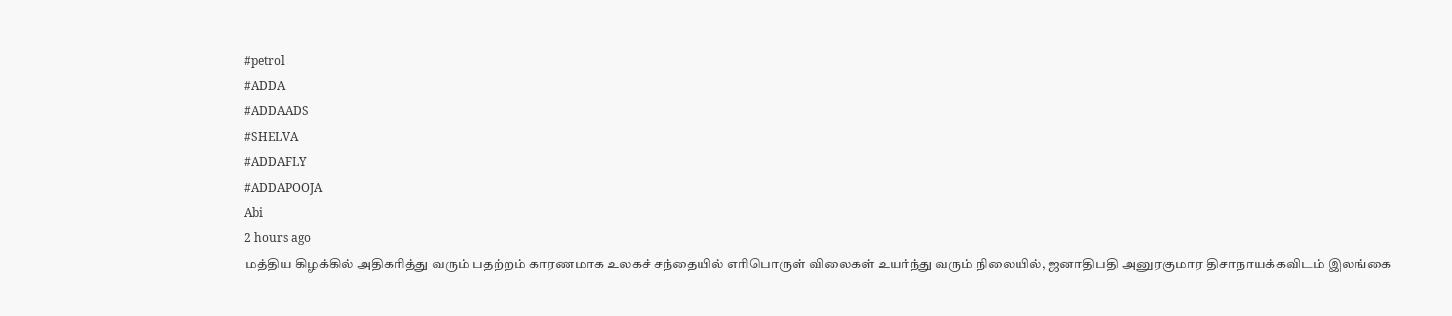#petrol
#ADDA
#ADDAADS
#SHELVA
#ADDAFLY
#ADDAPOOJA
Abi
2 hours ago
மத்திய கிழக்கில் அதிகரித்து வரும் பதற்றம் காரணமாக உலகச் சந்தையில் எரிபொருள் விலைகள் உயர்ந்து வரும் நிலையில், ஜனாதிபதி அனுரகுமார திசாநாயக்கவிடம் இலங்கை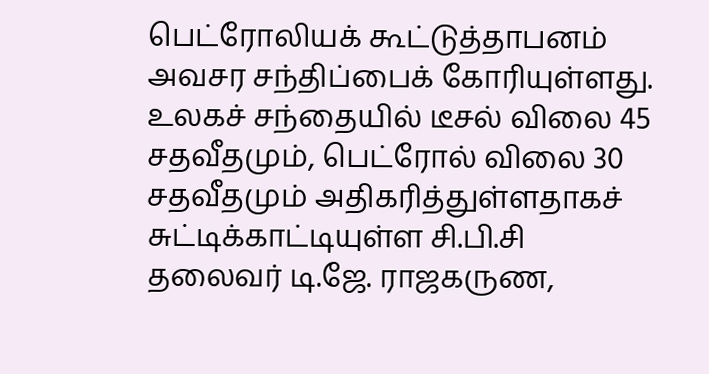பெட்ரோலியக் கூட்டுத்தாபனம் அவசர சந்திப்பைக் கோரியுள்ளது.
உலகச் சந்தையில் டீசல் விலை 45 சதவீதமும், பெட்ரோல் விலை 30 சதவீதமும் அதிகரித்துள்ளதாகச் சுட்டிக்காட்டியுள்ள சி.பி.சி தலைவர் டி.ஜே. ராஜகருண,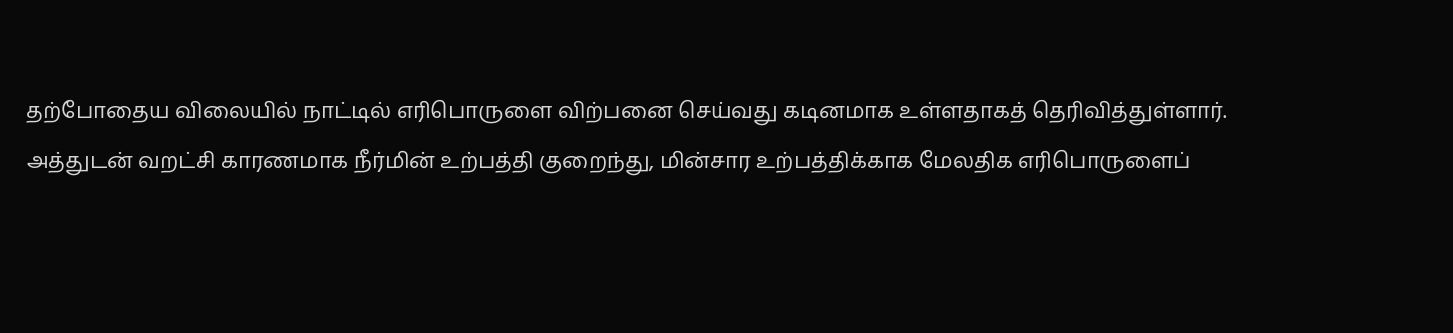தற்போதைய விலையில் நாட்டில் எரிபொருளை விற்பனை செய்வது கடினமாக உள்ளதாகத் தெரிவித்துள்ளார்.
அத்துடன் வறட்சி காரணமாக நீர்மின் உற்பத்தி குறைந்து, மின்சார உற்பத்திக்காக மேலதிக எரிபொருளைப்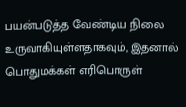பயன்படுத்த வேண்டிய நிலை உருவாகியுள்ளதாகவும், இதனால் பொதுமக்கள் எரிபொருள்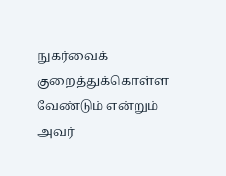நுகர்வைக் குறைத்துக்கொள்ள வேண்டும் என்றும் அவர்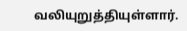வலியுறுத்தியுள்ளார்.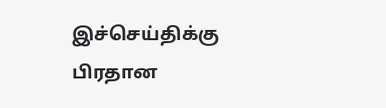இச்செய்திக்கு பிரதான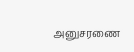அனுசரணை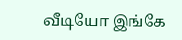வீடியோ இங்கே